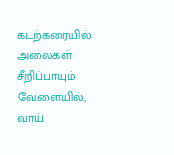கடற்கரையில் அலைகள் சீறிப்பாயும் வேளையில், வாய்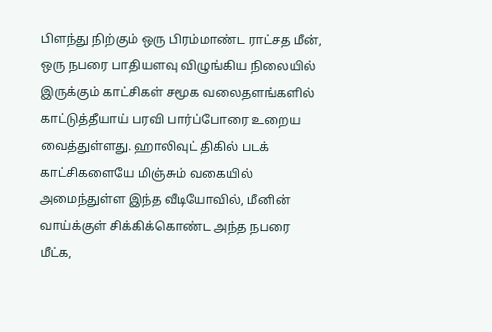பிளந்து நிற்கும் ஒரு பிரம்மாண்ட ராட்சத மீன், ஒரு நபரை பாதியளவு விழுங்கிய நிலையில் இருக்கும் காட்சிகள் சமூக வலைதளங்களில் காட்டுத்தீயாய் பரவி பார்ப்போரை உறைய வைத்துள்ளது. ஹாலிவுட் திகில் படக் காட்சிகளையே மிஞ்சும் வகையில் அமைந்துள்ள இந்த வீடியோவில், மீனின் வாய்க்குள் சிக்கிக்கொண்ட அந்த நபரை மீட்க,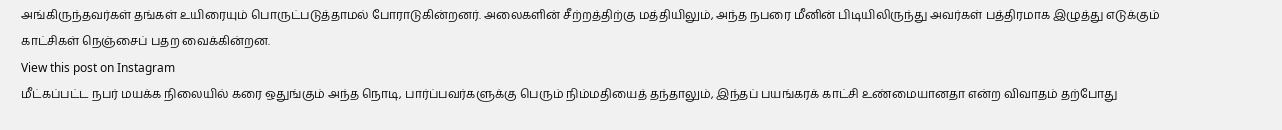அங்கிருந்தவர்கள் தங்கள் உயிரையும் பொருட்படுத்தாமல் போராடுகின்றனர். அலைகளின் சீற்றத்திற்கு மத்தியிலும், அந்த நபரை மீனின் பிடியிலிருந்து அவர்கள் பத்திரமாக இழுத்து எடுக்கும் காட்சிகள் நெஞ்சைப் பதற வைக்கின்றன.
View this post on Instagram
மீட்கப்பட்ட நபர் மயக்க நிலையில் கரை ஒதுங்கும் அந்த நொடி, பார்ப்பவர்களுக்கு பெரும் நிம்மதியைத் தந்தாலும், இந்தப் பயங்கரக் காட்சி உண்மையானதா என்ற விவாதம் தற்போது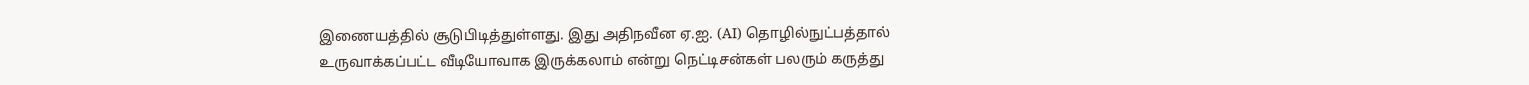இணையத்தில் சூடுபிடித்துள்ளது. இது அதிநவீன ஏ.ஐ. (AI) தொழில்நுட்பத்தால் உருவாக்கப்பட்ட வீடியோவாக இருக்கலாம் என்று நெட்டிசன்கள் பலரும் கருத்து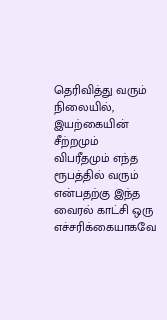தெரிவித்து வரும் நிலையில், இயற்கையின் சீற்றமும் விபரீதமும் எந்த ரூபத்தில் வரும் என்பதற்கு இந்த வைரல் காட்சி ஒரு எச்சரிக்கையாகவே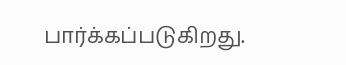பார்க்கப்படுகிறது.